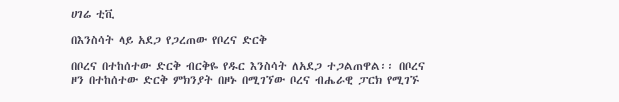ሀገሬ ቲቪ

በእንስሳት ላይ አደጋ የጋረጠው የቦረና ድርቅ

በቦረና በተከሰተው ድርቅ ብርቅዬ የዱር እንስሳት ለአደጋ ተጋልጠዋል፡፡ በቦረና ዞን በተከሰተው ድርቅ ምክንያት በዞኑ በሚገኘው ቦረና ብሔራዊ ፓርክ የሚገኙ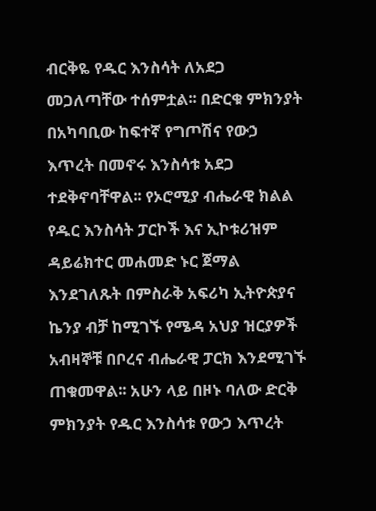ብርቅዬ የዱር እንስሳት ለአደጋ መጋለጣቸው ተሰምቷል፡፡ በድርቁ ምክንያት በአካባቢው ከፍተኛ የግጦሽና የውኃ እጥረት በመኖሩ እንስሳቱ አደጋ ተደቅኖባቸዋል፡፡ የኦሮሚያ ብሔራዊ ክልል የዱር እንስሳት ፓርኮች እና ኢኮቱሪዝም ዳይሬክተር መሐመድ ኑር ጀማል እንደገለጹት በምስራቅ አፍሪካ ኢትዮጵያና ኬንያ ብቻ ከሚገኙ የሜዳ አህያ ዝርያዎች አብዛኞቹ በቦረና ብሔራዊ ፓርክ እንደሚገኙ ጠቁመዋል፡፡ አሁን ላይ በዞኑ ባለው ድርቅ ምክንያት የዱር እንስሳቱ የውኃ እጥረት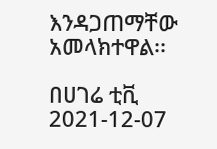እንዳጋጠማቸው አመላክተዋል፡፡

በሀገሬ ቲቪ
2021-12-07